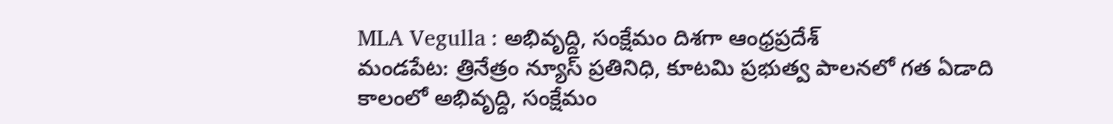MLA Vegulla : అభివృద్ది, సంక్షేమం దిశగా ఆంధ్రప్రదేశ్
మండపేట: త్రినేత్రం న్యూస్ ప్రతినిధి, కూటమి ప్రభుత్వ పాలనలో గత ఏడాది కాలంలో అభివృద్ది, సంక్షేమం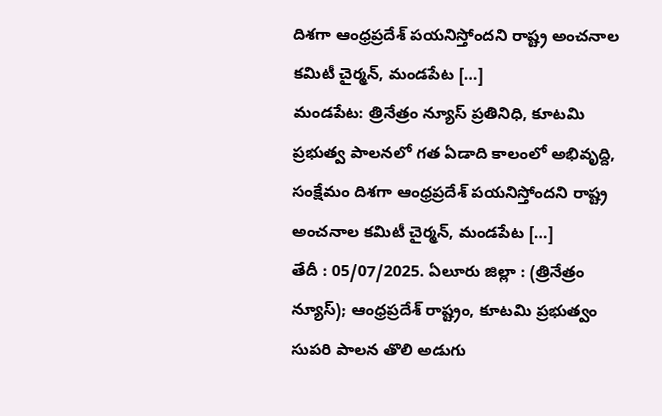దిశగా ఆంధ్రప్రదేశ్ పయనిస్తోందని రాష్ట్ర అంచనాల కమిటీ చైర్మన్, మండపేట […]
మండపేట: త్రినేత్రం న్యూస్ ప్రతినిధి, కూటమి ప్రభుత్వ పాలనలో గత ఏడాది కాలంలో అభివృద్ది, సంక్షేమం దిశగా ఆంధ్రప్రదేశ్ పయనిస్తోందని రాష్ట్ర అంచనాల కమిటీ చైర్మన్, మండపేట […]
తేదీ : 05/07/2025. ఏలూరు జిల్లా : (త్రినేత్రం న్యూస్); ఆంధ్రప్రదేశ్ రాష్ట్రం, కూటమి ప్రభుత్వం సుపరి పాలన తొలి అడుగు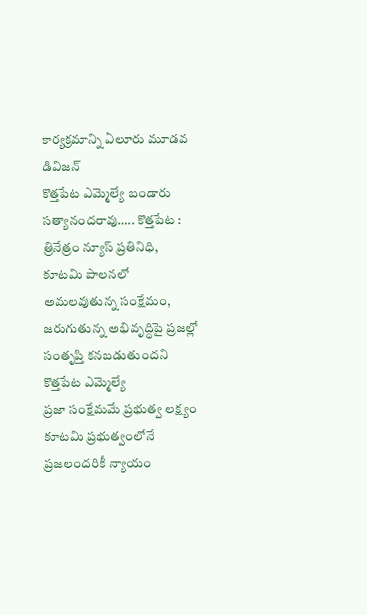కార్యక్రమాన్ని ఏలూరు మూడవ డివిజన్
కొత్తపేట ఎమ్మెల్యే బండారు సత్యానందరావు….. కొత్తపేట : త్రినేత్రం న్యూస్ ప్రతినిధి, కూటమి పాలనలో అమలవుతున్న సంక్షేమం, జరుగుతున్న అభివృద్ధిపై ప్రజల్లో సంతృప్తి కనబడుతుందని కొత్తపేట ఎమ్మెల్యే
ప్రజా సంక్షేమమే ప్రభుత్వ లక్ష్యం కూటమి ప్రభుత్వంలోనే ప్రజలందరికీ న్యాయం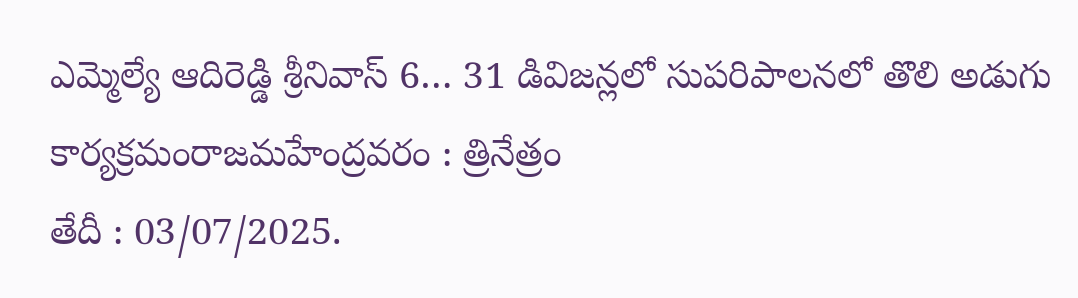ఎమ్మెల్యే ఆదిరెడ్డి శ్రీనివాస్ 6… 31 డివిజన్లలో సుపరిపాలనలో తొలి అడుగు కార్యక్రమంరాజమహేంద్రవరం : త్రినేత్రం
తేదీ : 03/07/2025.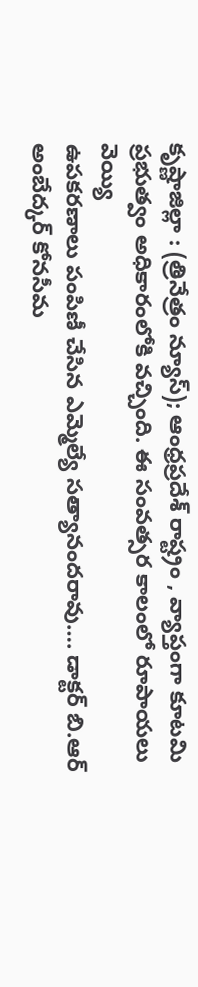కృష్ణాజిల్లా : (త్రినేత్రం న్యూస్); ఆంధ్రప్రదేశ్ రాష్ట్రం , వ్యాప్తంగా కూటమి ప్రభుత్వం అధికారంలోకి వచ్చింది. ఈ సంవత్సర కాలంలో రూపాయలు వెయ్యి
ఉపకరణాలు పంపిణీ చేసిన ఎమ్మెల్యే సత్యానందరావు…. డాక్టర్ బి.ఆర్ అంబేద్కర్ కోనసీమ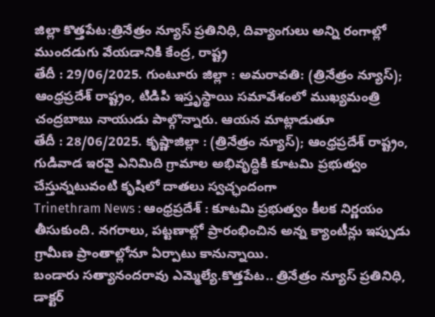జిల్లా కొత్తపేట:త్రినేత్రం న్యూస్ ప్రతినిధి, దివ్యాంగులు అన్ని రంగాల్లో ముందడుగు వేయడానికి కేంద్ర, రాష్ట్ర
తేదీ : 29/06/2025. గుంటూరు జిల్లా : అమరావతి: (త్రినేత్రం న్యూస్); ఆంధ్రప్రదేశ్ రాష్ట్రం, టిడిపి ఇస్తృస్థాయి సమావేశంలో ముఖ్యమంత్రి చంద్రబాబు నాయుడు పాల్గొన్నారు. ఆయన మాట్లాడుతూ
తేదీ : 28/06/2025. కృష్ణాజిల్లా : (త్రినేత్రం న్యూస్); ఆంధ్రప్రదేశ్ రాష్ట్రం, గుడివాడ ఇరవై ఎనిమిది గ్రామాల అభివృద్ధికి కూటమి ప్రభుత్వం చేస్తున్నటువంటి కృషిలో దాతలు స్వచ్ఛందంగా
Trinethram News : ఆంధ్రప్రదేశ్ : కూటమి ప్రభుత్వం కీలక నిర్ణయం తీసుకుంది. నగరాలు, పట్టణాల్లో ప్రారంభించిన అన్న క్యాంటీన్లు ఇప్పుడు గ్రామీణ ప్రాంతాల్లోనూ ఏర్పాటు కానున్నాయి.
బండారు సత్యానందరావు ఎమ్మెల్యే.కొత్తపేట.. త్రినేత్రం న్యూస్ ప్రతినిధి, డాక్టర్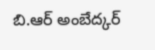బి.ఆర్ అంబేద్కర్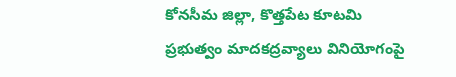కోనసీమ జిల్లా, కొత్తపేట కూటమి ప్రభుత్వం మాదకద్రవ్యాలు వినియోగంపై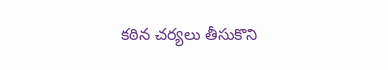కఠిన చర్యలు తీసుకొని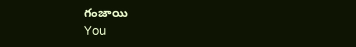గంజాయి
You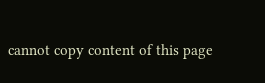cannot copy content of this page